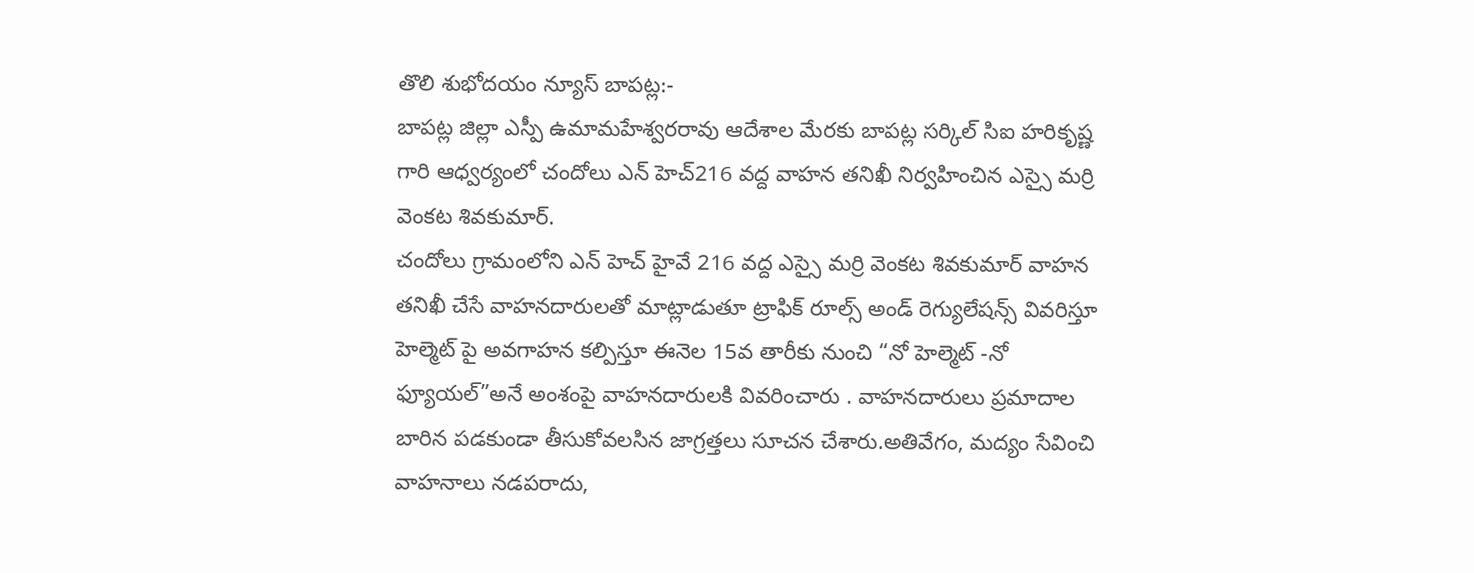తొలి శుభోదయం న్యూస్ బాపట్ల:-
బాపట్ల జిల్లా ఎస్పీ ఉమామహేశ్వరరావు ఆదేశాల మేరకు బాపట్ల సర్కిల్ సిఐ హరికృష్ణ గారి ఆధ్వర్యంలో చందోలు ఎన్ హెచ్216 వద్ద వాహన తనిఖీ నిర్వహించిన ఎస్సై మర్రి వెంకట శివకుమార్.
చందోలు గ్రామంలోని ఎన్ హెచ్ హైవే 216 వద్ద ఎస్సై మర్రి వెంకట శివకుమార్ వాహన తనిఖీ చేసే వాహనదారులతో మాట్లాడుతూ ట్రాఫిక్ రూల్స్ అండ్ రెగ్యులేషన్స్ వివరిస్తూ హెల్మెట్ పై అవగాహన కల్పిస్తూ ఈనెల 15వ తారీకు నుంచి “నో హెల్మెట్ -నో ఫ్యూయల్”అనే అంశంపై వాహనదారులకి వివరించారు . వాహనదారులు ప్రమాదాల బారిన పడకుండా తీసుకోవలసిన జాగ్రత్తలు సూచన చేశారు.అతివేగం, మద్యం సేవించి వాహనాలు నడపరాదు,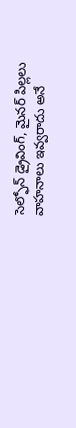సెల్ఫోన్ డ్రైవింగ్, మైనర్ పిల్లలు వాహనాలు ఇవ్వరాదు అనే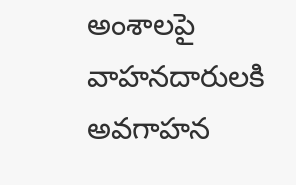అంశాలపై వాహనదారులకి అవగాహన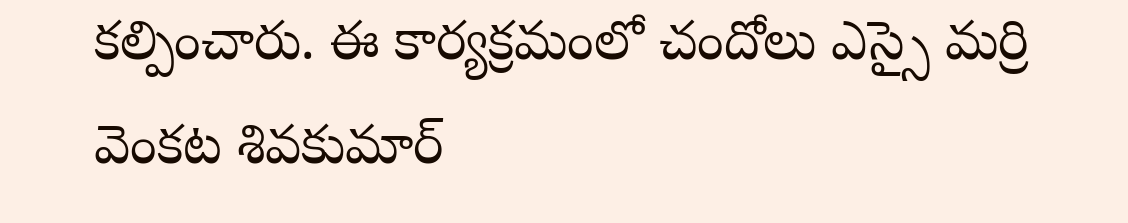కల్పించారు. ఈ కార్యక్రమంలో చందోలు ఎస్సై మర్రి వెంకట శివకుమార్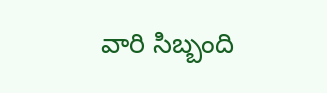వారి సిబ్బంది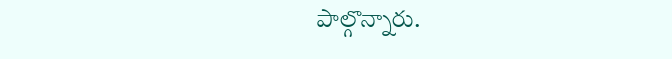పాల్గొన్నారు.